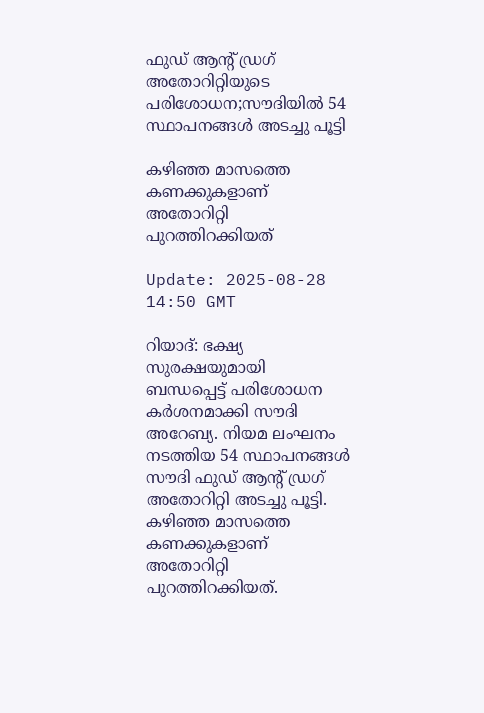ഫുഡ് ആന്റ് ഡ്രഗ് അതോറിറ്റിയുടെ പരിശോധന;സൗദിയിൽ 54 സ്ഥാപനങ്ങൾ അടച്ചു പൂട്ടി

കഴിഞ്ഞ മാസത്തെ കണക്കുകളാണ് അതോറിറ്റി പുറത്തിറക്കിയത്

Update: 2025-08-28 14:50 GMT

റിയാദ്: ഭക്ഷ്യ സുരക്ഷയുമായി ബന്ധപ്പെട്ട് പരിശോധന കർശനമാക്കി സൗദി അറേബ്യ. നിയമ ലംഘനം നടത്തിയ 54 സ്ഥാപനങ്ങൾ സൗദി ഫുഡ് ആന്റ് ഡ്രഗ് അതോറിറ്റി അടച്ചു പൂട്ടി. കഴിഞ്ഞ മാസത്തെ കണക്കുകളാണ് അതോറിറ്റി പുറത്തിറക്കിയത്.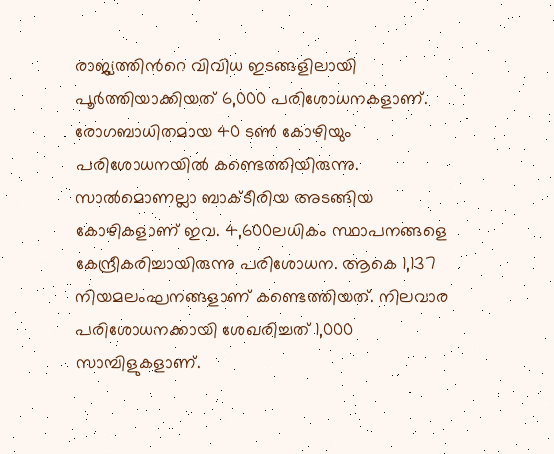രാജ്യത്തിൻറെ വിവിധ ഇടങ്ങളിലായി പൂർത്തിയാക്കിയത് 6,000 പരിശോധനകളാണ്. രോഗബാധിതമായ 40 ടൺ കോഴിയും പരിശോധനയിൽ കണ്ടെത്തിയിരുന്നു. സാൽമൊണല്ലാ ബാക്ടീരിയ അടങ്ങിയ കോഴികളാണ് ഇവ. 4,600ലധികം സ്ഥാപനങ്ങളെ കേന്ദ്രീകരിച്ചായിരുന്നു പരിശോധന. ആകെ 1,137 നിയമലംഘനങ്ങളാണ് കണ്ടെത്തിയത്. നിലവാര പരിശോധനക്കായി ശേഖരിച്ചത് 1,000 സാമ്പിളുകളാണ്.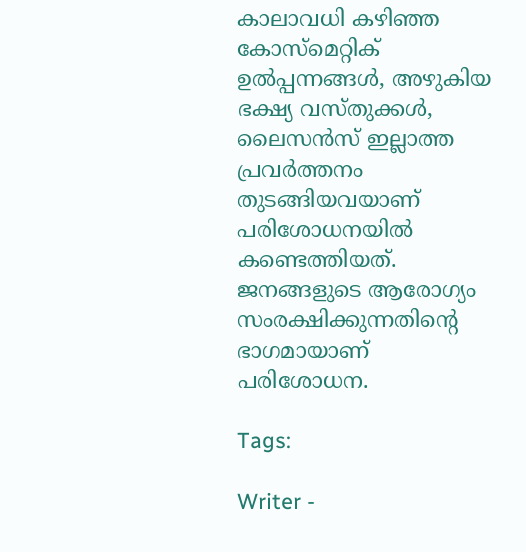കാലാവധി കഴിഞ്ഞ കോസ്‌മെറ്റിക് ഉൽപ്പന്നങ്ങൾ, അഴുകിയ ഭക്ഷ്യ വസ്തുക്കൾ, ലൈസൻസ് ഇല്ലാത്ത പ്രവർത്തനം തുടങ്ങിയവയാണ് പരിശോധനയിൽ കണ്ടെത്തിയത്. ജനങ്ങളുടെ ആരോഗ്യം സംരക്ഷിക്കുന്നതിന്റെ ഭാഗമായാണ് പരിശോധന.

Tags:

Writer -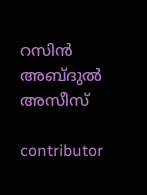റസിൻ അബ്ദുൽ അസീസ്

contributor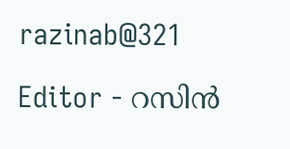razinab@321

Editor - റസിൻ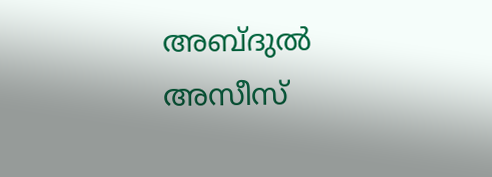അബ്ദുൽ അസീസ്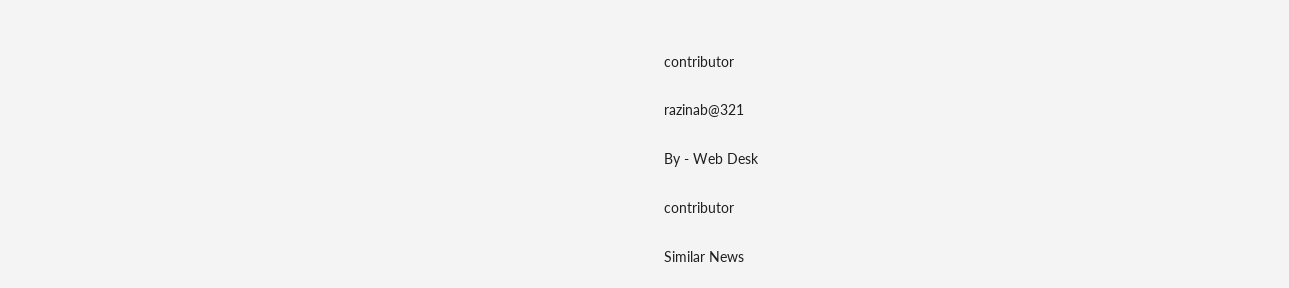contributor

razinab@321

By - Web Desk

contributor

Similar News